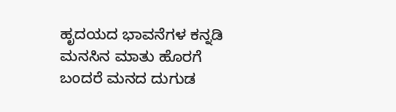ಹೃದಯದ ಭಾವನೆಗಳ ಕನ್ನಡಿ
ಮನಸಿನ ಮಾತು ಹೊರಗೆ ಬಂದರೆ ಮನದ ದುಗುಡ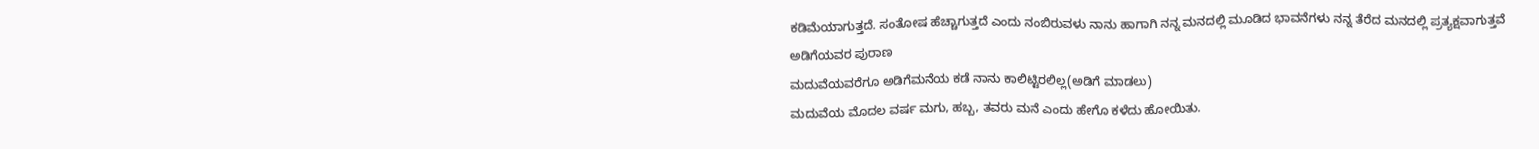ಕಡಿಮೆಯಾಗುತ್ತದೆ. ಸಂತೋಷ ಹೆಚ್ಚಾಗುತ್ತದೆ ಎಂದು ನಂಬಿರುವಳು ನಾನು ಹಾಗಾಗಿ ನನ್ನ ಮನದಲ್ಲಿ ಮೂಡಿದ ಭಾವನೆಗಳು ನನ್ನ ತೆರೆದ ಮನದಲ್ಲಿ ಪ್ರತ್ಯಕ್ಷವಾಗುತ್ತವೆ
ಅಡಿಗೆಯವರ ಪುರಾಣ
ಮದುವೆಯವರೆಗೂ ಅಡಿಗೆಮನೆಯ ಕಡೆ ನಾನು ಕಾಲಿಟ್ಟಿರಲಿಲ್ಲ(ಅಡಿಗೆ ಮಾಡಲು)
ಮದುವೆಯ ಮೊದಲ ವರ್ಷ ಮಗು, ಹಬ್ಬ, ತವರು ಮನೆ ಎಂದು ಹೇಗೊ ಕಳೆದು ಹೋಯಿತು.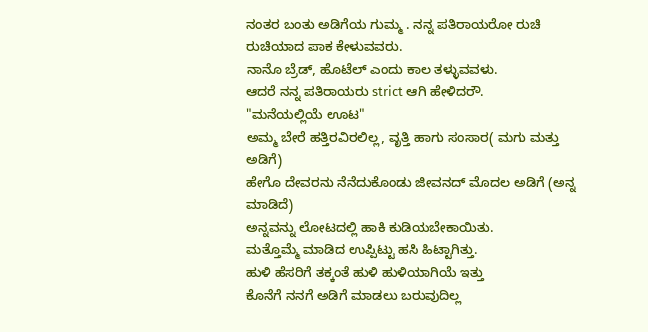ನಂತರ ಬಂತು ಅಡಿಗೆಯ ಗುಮ್ಮ . ನನ್ನ ಪತಿರಾಯರೋ ರುಚಿ ರುಚಿಯಾದ ಪಾಕ ಕೇಳುವವರು.
ನಾನೊ ಬ್ರೆಡ್, ಹೊಟೆಲ್ ಎಂದು ಕಾಲ ತಳ್ಳುವವಳು.
ಆದರೆ ನನ್ನ ಪತಿರಾಯರು strict ಆಗಿ ಹೇಳಿದರೌ.
"ಮನೆಯಲ್ಲಿಯೆ ಊಟ"
ಅಮ್ಮ ಬೇರೆ ಹತ್ತಿರವಿರಲಿಲ್ಲ, ವೃತ್ತಿ ಹಾಗು ಸಂಸಾರ( ಮಗು ಮತ್ತು ಅಡಿಗೆ)
ಹೇಗೊ ದೇವರನು ನೆನೆದುಕೊಂಡು ಜೀವನದ್ ಮೊದಲ ಅಡಿಗೆ (ಅನ್ನ ಮಾಡಿದೆ)
ಅನ್ನವನ್ನು ಲೋಟದಲ್ಲಿ ಹಾಕಿ ಕುಡಿಯಬೇಕಾಯಿತು.
ಮತ್ತೊಮ್ಮೆ ಮಾಡಿದ ಉಪ್ಪಿಟ್ಟು ಹಸಿ ಹಿಟ್ಟಾಗಿತ್ತು.
ಹುಳಿ ಹೆಸರಿಗೆ ತಕ್ಕಂತೆ ಹುಳಿ ಹುಳಿಯಾಗಿಯೆ ಇತ್ತು
ಕೊನೆಗೆ ನನಗೆ ಅಡಿಗೆ ಮಾಡಲು ಬರುವುದಿಲ್ಲ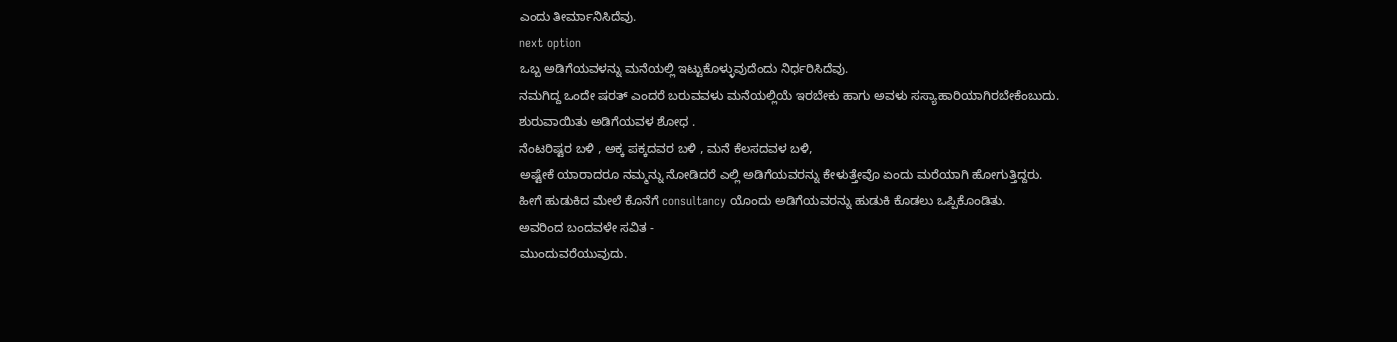ಎಂದು ತೀರ್ಮಾನಿಸಿದೆವು.
next option
ಒಬ್ಬ ಅಡಿಗೆಯವಳನ್ನು ಮನೆಯಲ್ಲಿ ಇಟ್ಟುಕೊಳ್ಳುವುದೆಂದು ನಿರ್ಧರಿಸಿದೆವು.
ನಮಗಿದ್ದ ಒಂದೇ ಷರತ್ ಎಂದರೆ ಬರುವವಳು ಮನೆಯಲ್ಲಿಯೆ ಇರಬೇಕು ಹಾಗು ಅವಳು ಸಸ್ಯಾಹಾರಿಯಾಗಿರಬೇಕೆಂಬುದು.
ಶುರುವಾಯಿತು ಅಡಿಗೆಯವಳ ಶೋಧ .
ನೆಂಟರಿಷ್ಟರ ಬಳಿ , ಅಕ್ಕ ಪಕ್ಕದವರ ಬಳಿ , ಮನೆ ಕೆಲಸದವಳ ಬಳಿ,
ಅಷ್ಟೇಕೆ ಯಾರಾದರೂ ನಮ್ಮನ್ನು ನೋಡಿದರೆ ಎಲ್ಲಿ ಅಡಿಗೆಯವರನ್ನು ಕೇಳುತ್ತೇವೊ ಏಂದು ಮರೆಯಾಗಿ ಹೋಗುತ್ತಿದ್ದರು.
ಹೀಗೆ ಹುಡುಕಿದ ಮೇಲೆ ಕೊನೆಗೆ consultancy ಯೊಂದು ಅಡಿಗೆಯವರನ್ನು ಹುಡುಕಿ ಕೊಡಲು ಒಪ್ಪಿಕೊಂಡಿತು.
ಅವರಿಂದ ಬಂದವಳೇ ಸವಿತ -
ಮುಂದುವರೆಯುವುದು.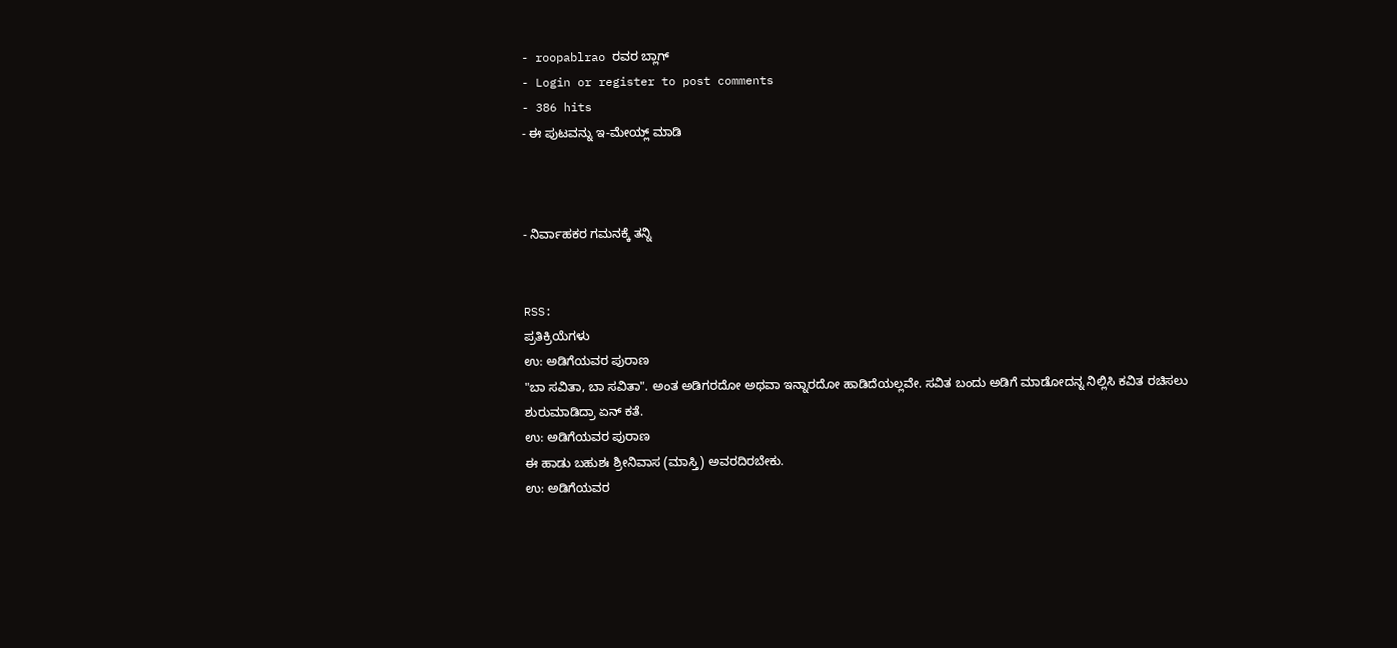- roopablrao ರವರ ಬ್ಲಾಗ್
- Login or register to post comments
- 386 hits
- ಈ ಪುಟವನ್ನು ಇ-ಮೇಯ್ಲ್ ಮಾಡಿ



- ನಿರ್ವಾಹಕರ ಗಮನಕ್ಕೆ ತನ್ನಿ


RSS:
ಪ್ರತಿಕ್ರಿಯೆಗಳು
ಉ: ಅಡಿಗೆಯವರ ಪುರಾಣ
"ಬಾ ಸವಿತಾ, ಬಾ ಸವಿತಾ". ಅಂತ ಅಡಿಗರದೋ ಅಥವಾ ಇನ್ನಾರದೋ ಹಾಡಿದೆಯಲ್ಲವೇ. ಸವಿತ ಬಂದು ಅಡಿಗೆ ಮಾಡೋದನ್ನ ನಿಲ್ಲಿಸಿ ಕವಿತ ರಚಿಸಲು ಶುರುಮಾಡಿದ್ರಾ ಏನ್ ಕತೆ.
ಉ: ಅಡಿಗೆಯವರ ಪುರಾಣ
ಈ ಹಾಡು ಬಹುಶಃ ಶ್ರೀನಿವಾಸ (ಮಾಸ್ತಿ) ಅವರದಿರಬೇಕು.
ಉ: ಅಡಿಗೆಯವರ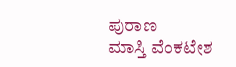ಪುರಾಣ
ಮಾಸ್ತಿ ವೆಂಕಟೇಶ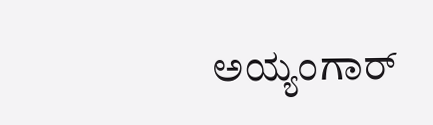ಅಯ್ಯಂಗಾರ್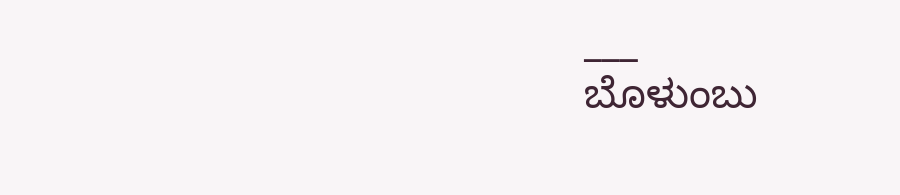___
ಬೊಳುಂಬು